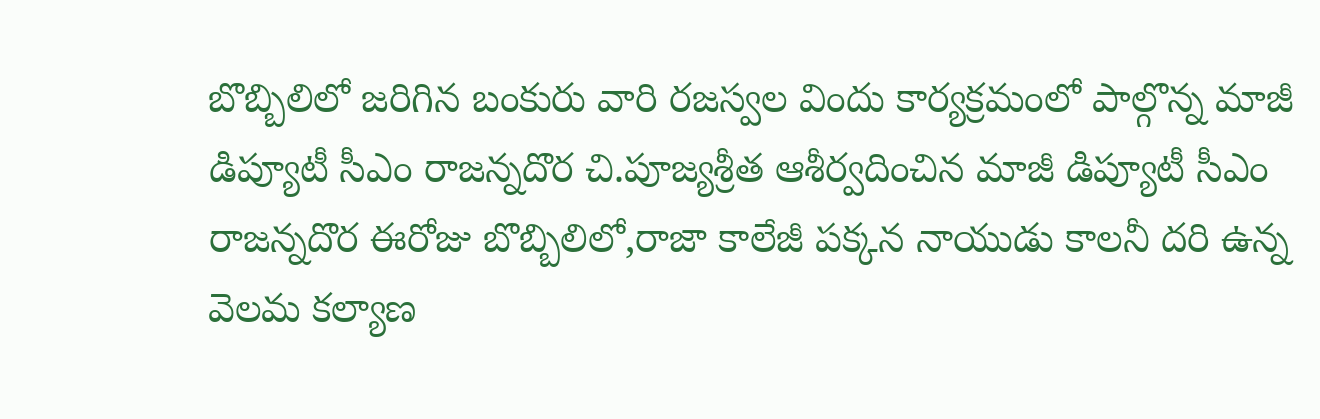బొబ్బిలిలో జరిగిన బంకురు వారి రజస్వల విందు కార్యక్రమంలో పాల్గొన్న మాజీ డిప్యూటీ సీఎం రాజన్నదొర చి.పూజ్యశ్రీత ఆశీర్వదించిన మాజీ డిప్యూటీ సీఎం రాజన్నదొర ఈరోజు బొబ్బిలిలో,రాజా కాలేజీ పక్కన నాయుడు కాలనీ దరి ఉన్న వెలమ కల్యాణ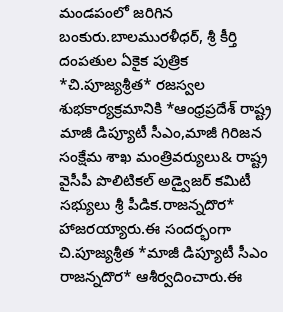మండపంలో జరిగిన బంకురు.బాలమురళీధర్, శ్రీ కీర్తి దంపతుల ఏకైక పుత్రిక *చి.పూజ్యశ్రీత* రజస్వల శుభకార్యక్రమానికి *ఆంధ్రప్రదేశ్ రాష్ట్ర మాజీ డిప్యూటీ సీఎం,మాజీ గిరిజన సంక్షేమ శాఖ మంత్రివర్యులు& రాష్ట్ర వైసీపీ పొలిటికల్ అడ్వైజర్ కమిటీ సభ్యులు శ్రీ పీడిక.రాజన్నదొర* హాజరయ్యారు.ఈ సందర్భంగా చి.పూజ్యశ్రీత *మాజీ డిప్యూటీ సీఎం రాజన్నదొర* ఆశీర్వదించారు.ఈ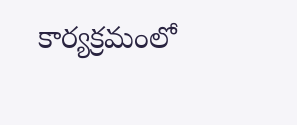కార్యక్రమంలో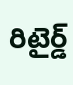రిటైర్డ్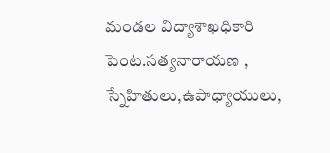మండల విద్యాశాఖధికారి పెంట.సత్యనారాయణ , స్నేహితులు,ఉపాధ్యాయులు,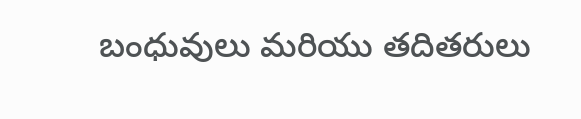బంధువులు మరియు తదితరులు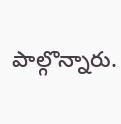పాల్గొన్నారు.